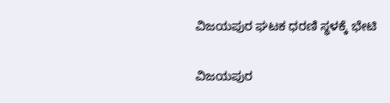ವಿಜಯಪುರ ಘಟಕ ಧರಣಿ ಸ್ಥಳಕ್ಕೆ ಭೇಟಿ

ವಿಜಯಪುರ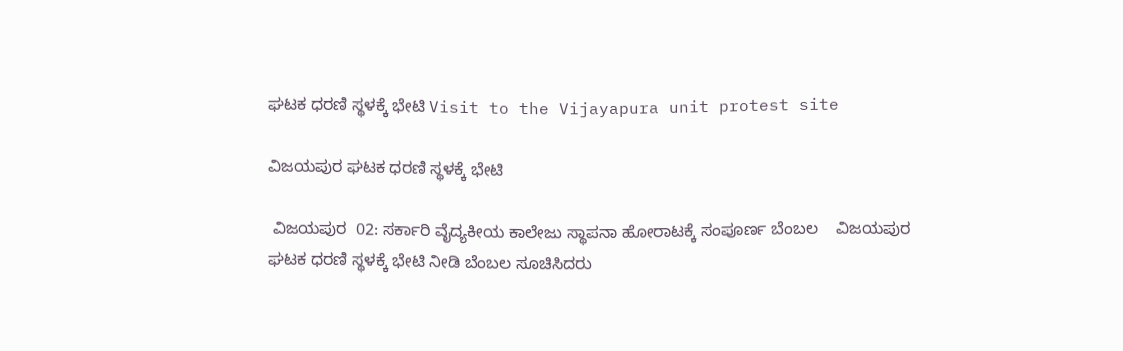ಘಟಕ ಧರಣಿ ಸ್ಥಳಕ್ಕೆ ಭೇಟಿ Visit to the Vijayapura unit protest site

ವಿಜಯಪುರ ಘಟಕ ಧರಣಿ ಸ್ಥಳಕ್ಕೆ ಭೇಟಿ

 ವಿಜಯಪುರ  02: ಸರ್ಕಾರಿ ವೈದ್ಯಕೀಯ ಕಾಲೇಜು ಸ್ಥಾಪನಾ ಹೋರಾಟಕ್ಕೆ ಸಂಪೂರ್ಣ ಬೆಂಬಲ    ವಿಜಯಪುರ ಘಟಕ ಧರಣಿ ಸ್ಥಳಕ್ಕೆ ಭೇಟಿ ನೀಡಿ ಬೆಂಬಲ ಸೂಚಿಸಿದರು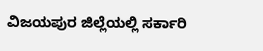ವಿಜಯಪುರ ಜಿಲ್ಲೆಯಲ್ಲಿ ಸರ್ಕಾರಿ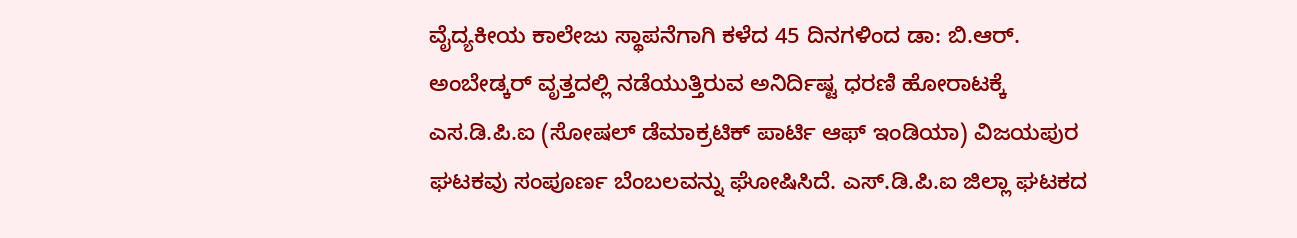ವೈದ್ಯಕೀಯ ಕಾಲೇಜು ಸ್ಥಾಪನೆಗಾಗಿ ಕಳೆದ 45 ದಿನಗಳಿಂದ ಡಾ: ಬಿ.ಆರ್‌. ಅಂಬೇಡ್ಕರ್ ವೃತ್ತದಲ್ಲಿ ನಡೆಯುತ್ತಿರುವ ಅನಿರ್ದಿಷ್ಟ ಧರಣಿ ಹೋರಾಟಕ್ಕೆ ಎಸ.ಡಿ.ಪಿ.ಐ (ಸೋಷಲ್ ಡೆಮಾಕ್ರಟಿಕ್ ಪಾರ್ಟಿ ಆಫ್ ಇಂಡಿಯಾ) ವಿಜಯಪುರ ಘಟಕವು ಸಂಪೂರ್ಣ ಬೆಂಬಲವನ್ನು ಘೋಷಿಸಿದೆ. ಎಸ್‌.ಡಿ.ಪಿ.ಐ ಜಿಲ್ಲಾ ಘಟಕದ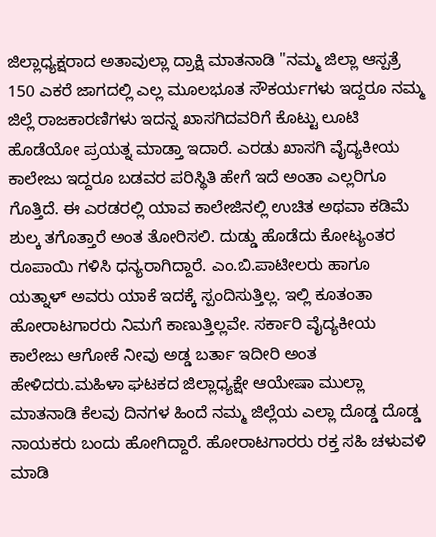ಜಿಲ್ಲಾಧ್ಯಕ್ಷರಾದ ಅತಾವುಲ್ಲಾ ದ್ರಾಕ್ಷಿ ಮಾತನಾಡಿ "ನಮ್ಮ ಜಿಲ್ಲಾ ಆಸ್ಪತ್ರೆ 150 ಎಕರೆ ಜಾಗದಲ್ಲಿ ಎಲ್ಲ ಮೂಲಭೂತ ಸೌಕರ್ಯಗಳು ಇದ್ದರೂ ನಮ್ಮ ಜಿಲ್ಲೆ ರಾಜಕಾರಣಿಗಳು ಇದನ್ನ ಖಾಸಗಿದವರಿಗೆ ಕೊಟ್ಟು ಲೂಟಿ ಹೊಡೆಯೋ ಪ್ರಯತ್ನ ಮಾಡ್ತಾ ಇದಾರೆ. ಎರಡು ಖಾಸಗಿ ವೈದ್ಯಕೀಯ ಕಾಲೇಜು ಇದ್ದರೂ ಬಡವರ ಪರಿಸ್ಥಿತಿ ಹೇಗೆ ಇದೆ ಅಂತಾ ಎಲ್ಲರಿಗೂ ಗೊತ್ತಿದೆ. ಈ ಎರಡರಲ್ಲಿ ಯಾವ ಕಾಲೇಜಿನಲ್ಲಿ ಉಚಿತ ಅಥವಾ ಕಡಿಮೆ ಶುಲ್ಕ ತಗೊತ್ತಾರೆ ಅಂತ ತೋರಿಸಲಿ. ದುಡ್ಡು ಹೊಡೆದು ಕೋಟ್ಯಂತರ ರೂಪಾಯಿ ಗಳಿಸಿ ಧನ್ಯರಾಗಿದ್ದಾರೆ. ಎಂ.ಬಿ.ಪಾಟೀಲರು ಹಾಗೂ ಯತ್ನಾಳ್ ಅವರು ಯಾಕೆ ಇದಕ್ಕೆ ಸ್ಪಂದಿಸುತ್ತಿಲ್ಲ. ಇಲ್ಲಿ ಕೂತಂತಾ ಹೋರಾಟಗಾರರು ನಿಮಗೆ ಕಾಣುತ್ತಿಲ್ಲವೇ. ಸರ್ಕಾರಿ ವೈದ್ಯಕೀಯ ಕಾಲೇಜು ಆಗೋಕೆ ನೀವು ಅಡ್ಡ ಬರ್ತಾ ಇದೀರಿ ಅಂತ ಹೇಳಿದರು.ಮಹಿಳಾ ಘಟಕದ ಜಿಲ್ಲಾಧ್ಯಕ್ಷೇ ಆಯೇಷಾ ಮುಲ್ಲಾ ಮಾತನಾಡಿ ಕೆಲವು ದಿನಗಳ ಹಿಂದೆ ನಮ್ಮ ಜಿಲ್ಲೆಯ ಎಲ್ಲಾ ದೊಡ್ಡ ದೊಡ್ಡ ನಾಯಕರು ಬಂದು ಹೋಗಿದ್ದಾರೆ. ಹೋರಾಟಗಾರರು ರಕ್ತ ಸಹಿ ಚಳುವಳಿ ಮಾಡಿ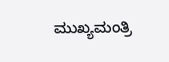ಮುಖ್ಯಮಂತ್ರಿ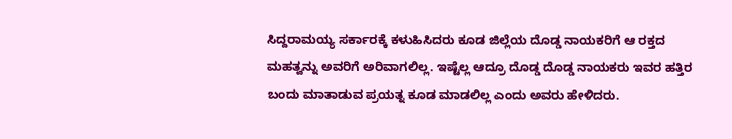ಸಿದ್ದರಾಮಯ್ಯ ಸರ್ಕಾರಕ್ಕೆ ಕಳುಹಿಸಿದರು ಕೂಡ ಜಿಲ್ಲೆಯ ದೊಡ್ಡ ನಾಯಕರಿಗೆ ಆ ರಕ್ತದ ಮಹತ್ವನ್ನು ಅವರಿಗೆ ಅರಿವಾಗಲಿಲ್ಲ. ಇಷ್ಟೆಲ್ಲ ಆದ್ರೂ ದೊಡ್ಡ ದೊಡ್ಡ ನಾಯಕರು ಇವರ ಹತ್ತಿರ ಬಂದು ಮಾತಾಡುವ ಪ್ರಯತ್ನ ಕೂಡ ಮಾಡಲಿಲ್ಲ ಎಂದು ಅವರು ಹೇಳಿದರು.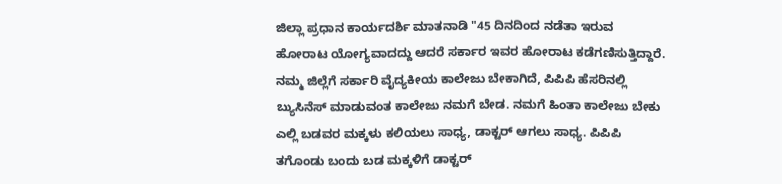ಜಿಲ್ಲಾ ಪ್ರಧಾನ ಕಾರ್ಯದರ್ಶಿ ಮಾತನಾಡಿ "45 ದಿನದಿಂದ ನಡೆತಾ ಇರುವ ಹೋರಾಟ ಯೋಗ್ಯವಾದದ್ದು ಆದರೆ ಸರ್ಕಾರ ಇವರ ಹೋರಾಟ ಕಡೆಗಣಿಸುತ್ತಿದ್ದಾರೆ. ನಮ್ಮ ಜಿಲ್ಲೆಗೆ ಸರ್ಕಾರಿ ವೈದ್ಯಕೀಯ ಕಾಲೇಜು ಬೇಕಾಗಿದೆ, ಪಿಪಿಪಿ ಹೆಸರಿನಲ್ಲಿ ಬ್ಯುಸಿನೆಸ್ ಮಾಡುವಂತ ಕಾಲೇಜು ನಮಗೆ ಬೇಡ. ನಮಗೆ ಹಿಂತಾ ಕಾಲೇಜು ಬೇಕು ಎಲ್ಲಿ ಬಡವರ ಮಕ್ಕಳು ಕಲಿಯಲು ಸಾಧ್ಯ, ಡಾಕ್ಟರ್ ಆಗಲು ಸಾಧ್ಯ. ಪಿಪಿಪಿ ತಗೊಂಡು ಬಂದು ಬಡ ಮಕ್ಕಳಿಗೆ ಡಾಕ್ಟರ್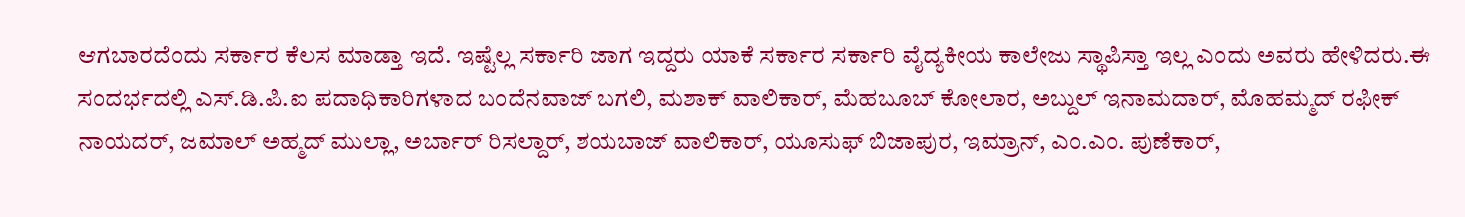ಆಗಬಾರದೆಂದು ಸರ್ಕಾರ ಕೆಲಸ ಮಾಡ್ತಾ ಇದೆ. ಇಷ್ಟೆಲ್ಲ ಸರ್ಕಾರಿ ಜಾಗ ಇದ್ದರು ಯಾಕೆ ಸರ್ಕಾರ ಸರ್ಕಾರಿ ವೈದ್ಯಕೀಯ ಕಾಲೇಜು ಸ್ಥಾಪಿಸ್ತಾ ಇಲ್ಲ ಎಂದು ಅವರು ಹೇಳಿದರು.ಈ ಸಂದರ್ಭದಲ್ಲಿ ಎಸ್‌.ಡಿ.ಪಿ.ಐ ಪದಾಧಿಕಾರಿಗಳಾದ ಬಂದೆನವಾಜ್ ಬಗಲಿ, ಮಶಾಕ್ ವಾಲಿಕಾರ್, ಮೆಹಬೂಬ್ ಕೋಲಾರ, ಅಬ್ದುಲ್ ಇನಾಮದಾರ್, ಮೊಹಮ್ಮದ್ ರಫೀಕ್ ನಾಯದರ್, ಜಮಾಲ್ ಅಹ್ಮದ್ ಮುಲ್ಲಾ, ಅರ್ಬಾರ್ ರಿಸಲ್ದಾರ್, ಶಯಬಾಜ್ ವಾಲಿಕಾರ್, ಯೂಸುಫ್ ಬಿಜಾಪುರ, ಇಮ್ರಾನ್, ಎಂ.ಎಂ. ಪುಣೆಕಾರ್,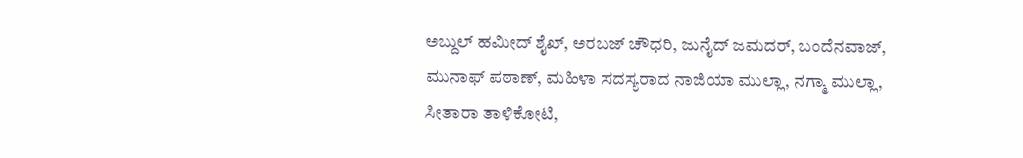ಅಬ್ದುಲ್ ಹಮೀದ್ ಶೈಖ್, ಅರಬಜ್ ಚೌಧರಿ, ಜುನೈದ್ ಜಮದರ್, ಬಂದೆನವಾಜ್, ಮುನಾಫ್ ಪಠಾಣ್, ಮಹಿಳಾ ಸದಸ್ಯರಾದ ನಾಜಿಯಾ ಮುಲ್ಲಾ, ನಗ್ಮಾ ಮುಲ್ಲಾ, ಸೀತಾರಾ ತಾಳಿಕೋಟಿ,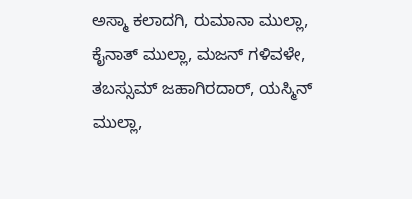ಅಸ್ಮಾ ಕಲಾದಗಿ, ರುಮಾನಾ ಮುಲ್ಲಾ, ಕೈನಾತ್ ಮುಲ್ಲಾ, ಮಜನ್ ಗಳಿವಳೇ, ತಬಸ್ಸುಮ್ ಜಹಾಗಿರದಾರ್, ಯಸ್ಮಿನ್ ಮುಲ್ಲಾ,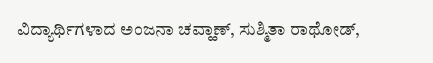ವಿದ್ಯಾರ್ಥಿಗಳಾದ ಅಂಜನಾ ಚವ್ಹಾಣ್, ಸುಶ್ಮಿತಾ ರಾಥೋಡ್,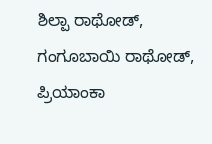ಶಿಲ್ಪಾ ರಾಥೋಡ್, ಗಂಗೂಬಾಯಿ ರಾಥೋಡ್, ಪ್ರಿಯಾಂಕಾ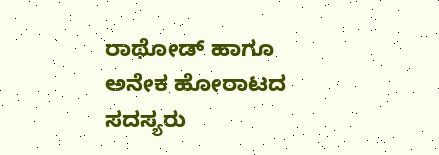ರಾಥೋಡ್ ಹಾಗೂ ಅನೇಕ ಹೋರಾಟದ ಸದಸ್ಯರು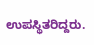ಉಪಸ್ಥಿತರಿದ್ದರು.